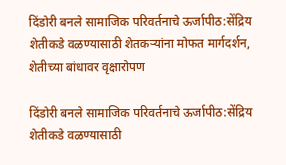दिंडोरी बनले सामाजिक परिवर्तनाचे ऊर्जापीठ:सेंद्रिय शेतीकडे वळण्यासाठी शेतकऱ्यांना मोफत मार्गदर्शन, शेतीच्या बांधावर वृक्षारोपण

दिंडोरी बनले सामाजिक परिवर्तनाचे ऊर्जापीठ:सेंद्रिय शेतीकडे वळण्यासाठी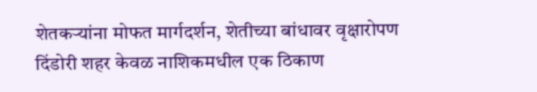शेतकऱ्यांना मोफत मार्गदर्शन, शेतीच्या बांधावर वृक्षारोपण
दिंडोरी शहर केवळ नाशिकमधील एक ठिकाण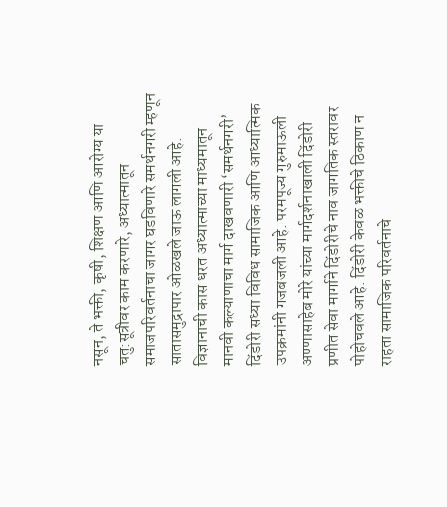नसून, ते भक्ती, कृषी, शिक्षण आणि आरोग्य या चतु:सूत्रीवर काम करणारे, अध्यात्मातून समाजपरिवर्तनाचा जागर घडविणारे समर्थनगरी म्हणून सातासमुद्रापार ओळखले जाऊ लागली आहे. विज्ञानाची कास धरत अध्यात्माच्या माध्यमातून मानवी कल्याणाचा मार्ग दाखवणारी ‘समर्थनगरी’ दिंडोरी सध्या विविध सामाजिक आणि आध्यात्मिक उपक्रमांनी गजबजली आहे. परमपूज्य गुरुमाऊली अण्णासाहेब मोरे यांच्या मार्गदर्शनाखाली दिंडोरी प्रणीत सेवा मार्गाने दिंडोरीचे नाव जागतिक स्तरावर पोहोचवले आहे. दिंडोरी केवळ भक्तीचे ठिकाण न राहता सामाजिक परिवर्तनाचे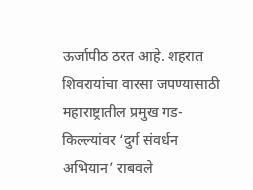ऊर्जापीठ ठरत आहे. शहरात शिवरायांचा वारसा जपण्यासाठी महाराष्ट्रातील प्रमुख गड-किल्ल्यांवर ‘दुर्ग संवर्धन अभियान’ राबवले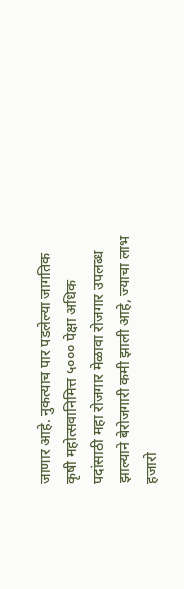जाणार आहे. नुकत्याच पार पडलेल्या जागतिक कृषी महोत्सवानिमित्त ५००० पेक्षा अधिक पदांसाठी महा रोजगार मेळावा रोजगार उपलब्ध झाल्याने बेरोजगारी कमी झाली आहे, ज्याचा लाभ हजारो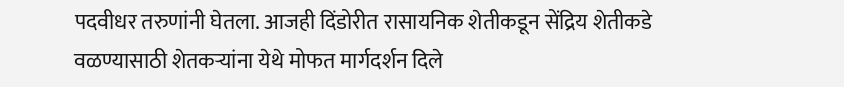पदवीधर तरुणांनी घेतला. आजही दिंडोरीत रासायनिक शेतीकडून सेंद्रिय शेतीकडे वळण्यासाठी शेतकऱ्यांना येथे मोफत मार्गदर्शन दिले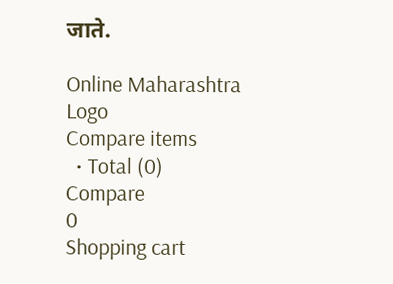जाते.

Online Maharashtra
Logo
Compare items
  • Total (0)
Compare
0
Shopping cart